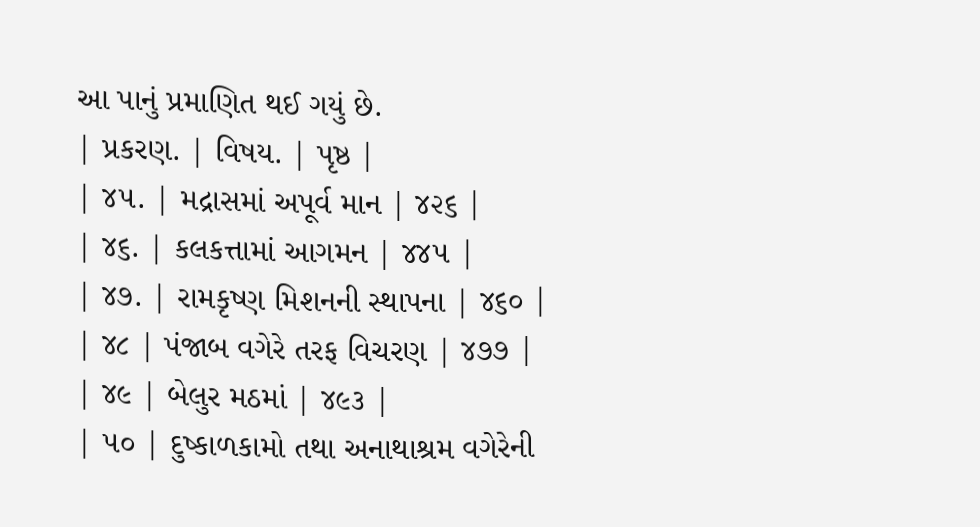આ પાનું પ્રમાણિત થઈ ગયું છે.
| પ્રકરણ. | વિષય. | પૃષ્ઠ |
| ૪૫. | મદ્રાસમાં અપૂર્વ માન | ૪૨૬ |
| ૪૬. | કલકત્તામાં આગમન | ૪૪૫ |
| ૪૭. | રામકૃષ્ણ મિશનની સ્થાપના | ૪૬૦ |
| ૪૮ | પંજાબ વગેરે તરફ વિચરણ | ૪૭૭ |
| ૪૯ | બેલુર મઠમાં | ૪૯૩ |
| ૫૦ | દુષ્કાળકામો તથા અનાથાશ્રમ વગેરેની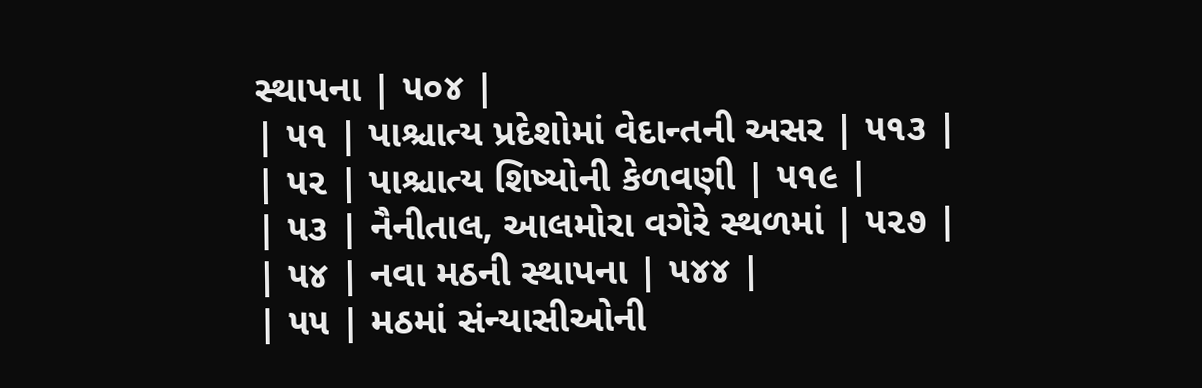સ્થાપના | ૫૦૪ |
| ૫૧ | પાશ્ચાત્ય પ્રદેશોમાં વેદાન્તની અસર | ૫૧૩ |
| ૫૨ | પાશ્ચાત્ય શિષ્યોની કેળવણી | ૫૧૯ |
| ૫૩ | નૈનીતાલ, આલમોરા વગેરે સ્થળમાં | ૫૨૭ |
| ૫૪ | નવા મઠની સ્થાપના | ૫૪૪ |
| ૫૫ | મઠમાં સંન્યાસીઓની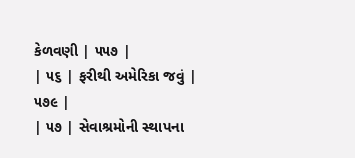કેળવણી | ૫૫૭ |
| ૫૬ | ફરીથી અમેરિકા જવું | ૫૭૯ |
| ૫૭ | સેવાશ્રમોની સ્થાપના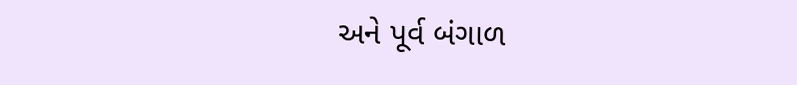અને પૂર્વ બંગાળ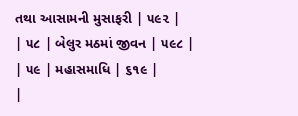તથા આસામની મુસાફરી | ૫૯૨ |
| ૫૮ | બેલુર મઠમાં જીવન | ૫૯૮ |
| ૫૯ | મહાસમાધિ | ૬૧૯ |
|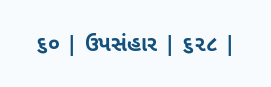૬૦ | ઉપસંહાર | ૬૨૮ |